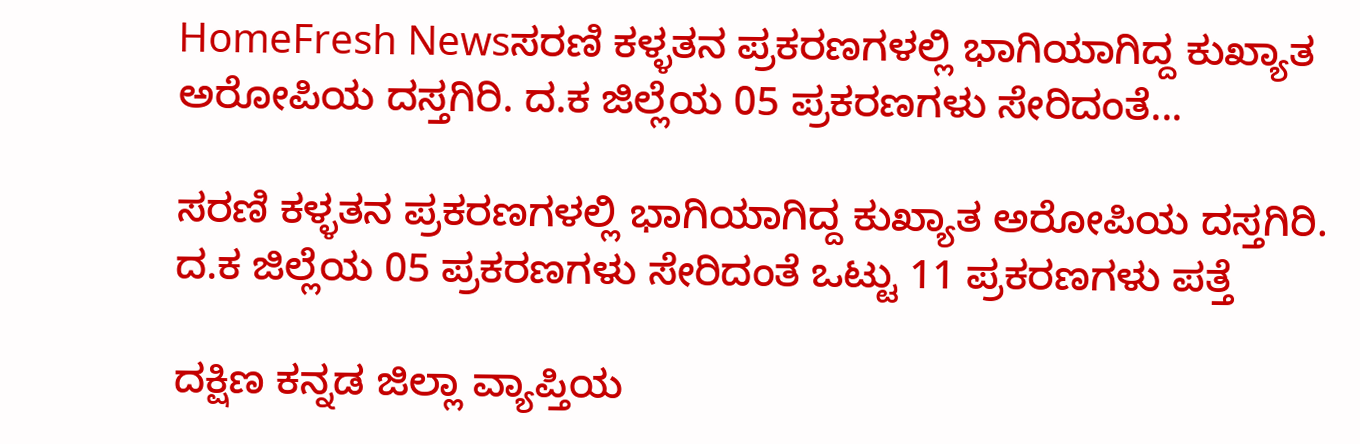HomeFresh Newsಸರಣಿ ಕಳ್ಳತನ ಪ್ರಕರಣಗಳಲ್ಲಿ ಭಾಗಿಯಾಗಿದ್ದ ಕುಖ್ಯಾತ ಅರೋಪಿಯ ದಸ್ತಗಿರಿ. ದ.ಕ ಜಿಲ್ಲೆಯ 05 ಪ್ರಕರಣಗಳು ಸೇರಿದಂತೆ...

ಸರಣಿ ಕಳ್ಳತನ ಪ್ರಕರಣಗಳಲ್ಲಿ ಭಾಗಿಯಾಗಿದ್ದ ಕುಖ್ಯಾತ ಅರೋಪಿಯ ದಸ್ತಗಿರಿ. ದ.ಕ ಜಿಲ್ಲೆಯ 05 ಪ್ರಕರಣಗಳು ಸೇರಿದಂತೆ ಒಟ್ಟು 11 ಪ್ರಕರಣಗಳು ಪತ್ತೆ

ದಕ್ಷಿಣ ಕನ್ನಡ ಜಿಲ್ಲಾ ವ್ಯಾಪ್ತಿಯ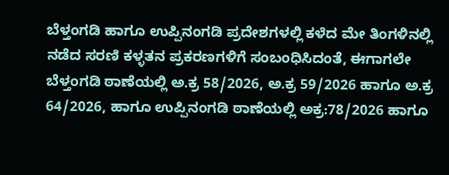ಬೆಳ್ತಂಗಡಿ ಹಾಗೂ ಉಪ್ಪಿನಂಗಡಿ ಪ್ರದೇಶಗಳಲ್ಲಿ ಕಳೆದ ಮೇ ತಿಂಗಳಿನಲ್ಲಿ ನಡೆದ ಸರಣಿ ಕಳ್ಳತನ ಪ್ರಕರಣಗಳಿಗೆ ಸಂಬಂಧಿಸಿದಂತೆ, ಈಗಾಗಲೇ ಬೆಳ್ತಂಗಡಿ ಠಾಣೆಯಲ್ಲಿ ಅ.ಕ್ರ 58/2026, ಅ.ಕ್ರ 59/2026 ಹಾಗೂ ಅ.ಕ್ರ 64/2026, ಹಾಗೂ ಉಪ್ಪಿನಂಗಡಿ ಠಾಣೆಯಲ್ಲಿ ಅಕ್ರ:78/2026 ಹಾಗೂ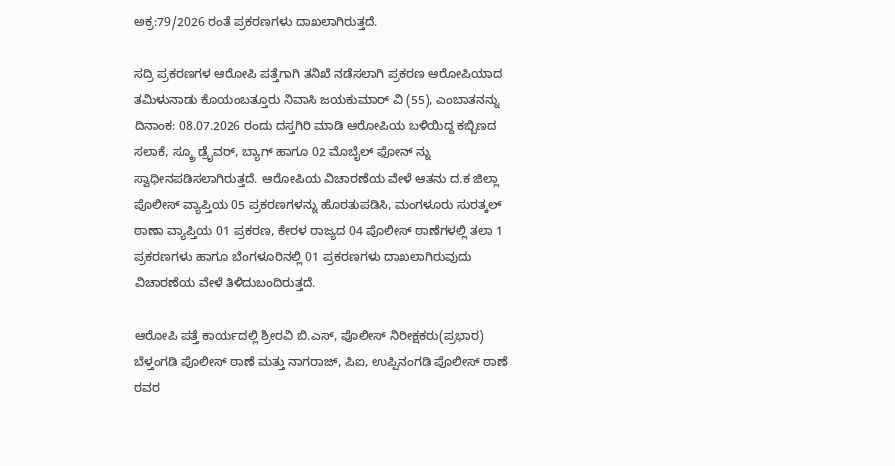ಅಕ್ರ:79/2026 ರಂತೆ ಪ್ರಕರಣಗಳು ದಾಖಲಾಗಿರುತ್ತದೆ.

ಸದ್ರಿ ಪ್ರಕರಣಗಳ ಆರೋಪಿ ಪತ್ತೆಗಾಗಿ ತನಿಖೆ ನಡೆಸಲಾಗಿ ಪ್ರಕರಣ ಆರೋಪಿಯಾದ ತಮಿಳುನಾಡು ಕೊಯಂಬತ್ತೂರು ನಿವಾಸಿ ಜಯಕುಮಾರ್ ವಿ (55), ಎಂಬಾತನನ್ನು ದಿನಾಂಕ: 08.07.2026 ರಂದು ದಸ್ತಗಿರಿ ಮಾಡಿ ಆರೋಪಿಯ ಬಳಿಯಿದ್ದ ಕಬ್ಬಿಣದ ಸಲಾಕೆ, ಸ್ಕ್ರೂ ಡ್ರೈವರ್, ಬ್ಯಾಗ್ ಹಾಗೂ 02 ಮೊಬೈಲ್ ಫೋನ್ ನ್ನು ಸ್ವಾಧೀನಪಡಿಸಲಾಗಿರುತ್ತದೆ. ಆರೋಪಿಯ ವಿಚಾರಣೆಯ ವೇಳೆ ಆತನು ದ.ಕ ಜಿಲ್ಲಾ ಪೊಲೀಸ್ ವ್ಯಾಪ್ತಿಯ 05 ಪ್ರಕರಣಗಳನ್ನು ಹೊರತುಪಡಿಸಿ, ಮಂಗಳೂರು ಸುರತ್ಕಲ್ ಠಾಣಾ ವ್ಯಾಪ್ತಿಯ 01 ಪ್ರಕರಣ, ಕೇರಳ ರಾಜ್ಯದ 04 ಪೊಲೀಸ್ ಠಾಣೆಗಳಲ್ಲಿ ತಲಾ 1 ಪ್ರಕರಣಗಳು ಹಾಗೂ ಬೆಂಗಳೂರಿನಲ್ಲಿ 01 ಪ್ರಕರಣಗಳು ದಾಖಲಾಗಿರುವುದು ವಿಚಾರಣೆಯ ವೇಳೆ ತಿಳಿದುಬಂದಿರುತ್ತದೆ.

ಆರೋಪಿ ಪತ್ತೆ ಕಾರ್ಯದಲ್ಲಿ ಶ್ರೀರವಿ ಬಿ.ಎಸ್‌, ಪೊಲೀಸ್ ನಿರೀಕ್ಷಕರು(ಪ್ರಭಾರ) ಬೆಳ್ತಂಗಡಿ ಪೊಲೀಸ್‌ ಠಾಣೆ ಮತ್ತು ನಾಗರಾಜ್‌, ಪಿಐ, ಉಪ್ಪಿನಂಗಡಿ ಪೊಲೀಸ್ ಠಾಣೆ ರವರ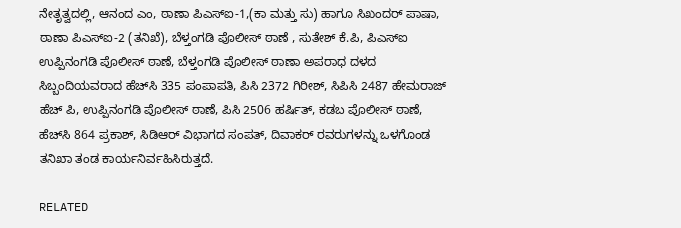ನೇತೃತ್ವದಲ್ಲಿ, ಆನಂದ ಎಂ, ಠಾಣಾ ಪಿಎಸ್ಐ-1,(ಕಾ ಮತ್ತು ಸು) ಹಾಗೂ ಸಿಖಂದರ್‌ ಪಾಷಾ, ಠಾಣಾ ಪಿಎಸ್ಐ-2 (ತನಿಖೆ), ಬೆಳ್ತಂಗಡಿ ಪೊಲೀಸ್ ಠಾಣೆ , ಸುತೇಶ್‌ ಕೆ.ಪಿ, ಪಿಎಸ್‌ಐ ಉಪ್ಪಿನಂಗಡಿ ಪೊಲೀಸ್ ಠಾಣೆ, ಬೆಳ್ತಂಗಡಿ ಪೊಲೀಸ್‌ ಠಾಣಾ ಅಪರಾಧ ದಳದ ಸಿಬ್ಬಂದಿಯವರಾದ ಹೆಚ್‌ಸಿ 335 ಪಂಪಾಪತಿ, ಪಿಸಿ 2372 ಗಿರೀಶ್, ಸಿಪಿಸಿ 2487 ಹೇಮರಾಜ್‌ ಹೆಚ್‌ ಪಿ, ಉಪ್ಪಿನಂಗಡಿ ಪೊಲೀಸ್ ಠಾಣೆ, ಪಿಸಿ 2506 ಹರ್ಷಿತ್‌, ಕಡಬ ಪೊಲೀಸ್ ಠಾಣೆ, ಹೆಚ್‌ಸಿ 864 ಪ್ರಕಾಶ್‌, ಸಿಡಿಆರ್‌ ವಿಭಾಗದ ಸಂಪತ್‌, ದಿವಾಕರ್ ರವರುಗಳನ್ನು ಒಳಗೊಂಡ ತನಿಖಾ ತಂಡ ಕಾರ್ಯನಿರ್ವಹಿಸಿರುತ್ತದೆ.

RELATED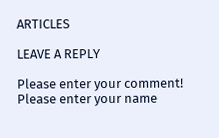ARTICLES

LEAVE A REPLY

Please enter your comment!
Please enter your name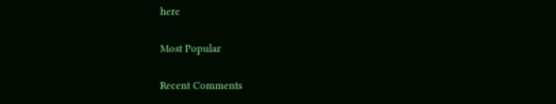here

Most Popular

Recent Comments